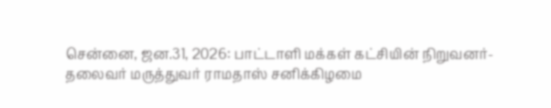சென்னை, ஜன.31, 2026: பாட்டாளி மக்கள் கட்சியின் நிறுவனர்-தலைவர் மருத்துவர் ராமதாஸ் சனிக்கிழமை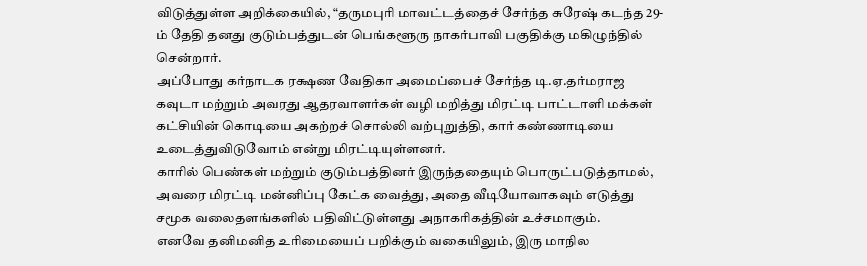விடுத்துள்ள அறிக்கையில், “தருமபுரி மாவட்டத்தைச் சேர்ந்த சுரேஷ் கடந்த 29-ம் தேதி தனது குடும்பத்துடன் பெங்களூரு நாகர்பாவி பகுதிக்கு மகிழுந்தில் சென்றார்.
அப்போது கர்நாடக ரக்ஷண வேதிகா அமைப்பைச் சேர்ந்த டி.ஏ.தர்மராஜ கவுடா மற்றும் அவரது ஆதரவாளர்கள் வழி மறித்து மிரட்டி பாட்டாளி மக்கள் கட்சியின் கொடியை அகற்றச் சொல்லி வற்புறுத்தி, கார் கண்ணாடியை உடைத்துவிடுவோம் என்று மிரட்டியுள்ளனர்.
காரில் பெண்கள் மற்றும் குடும்பத்தினர் இருந்ததையும் பொருட்படுத்தாமல், அவரை மிரட்டி மன்னிப்பு கேட்க வைத்து, அதை வீடியோவாகவும் எடுத்து சமூக வலைதளங்களில் பதிவிட்டுள்ளது அநாகரிகத்தின் உச்சமாகும்.
எனவே தனிமனித உரிமையைப் பறிக்கும் வகையிலும், இரு மாநில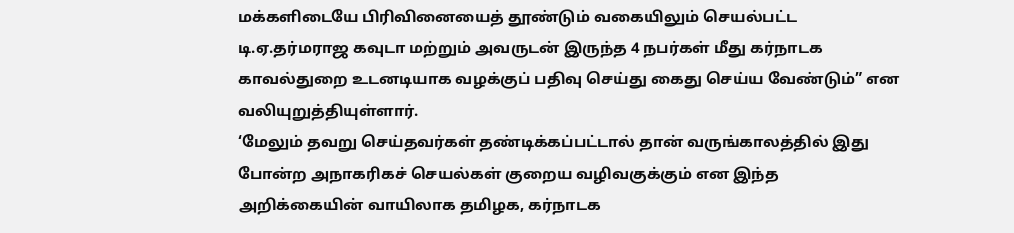மக்களிடையே பிரிவினையைத் தூண்டும் வகையிலும் செயல்பட்ட டி.ஏ.தர்மராஜ கவுடா மற்றும் அவருடன் இருந்த 4 நபர்கள் மீது கர்நாடக காவல்துறை உடனடியாக வழக்குப் பதிவு செய்து கைது செய்ய வேண்டும்” என வலியுறுத்தியுள்ளார்.
‘மேலும் தவறு செய்தவர்கள் தண்டிக்கப்பட்டால் தான் வருங்காலத்தில் இது போன்ற அநாகரிகச் செயல்கள் குறைய வழிவகுக்கும் என இந்த அறிக்கையின் வாயிலாக தமிழக, கர்நாடக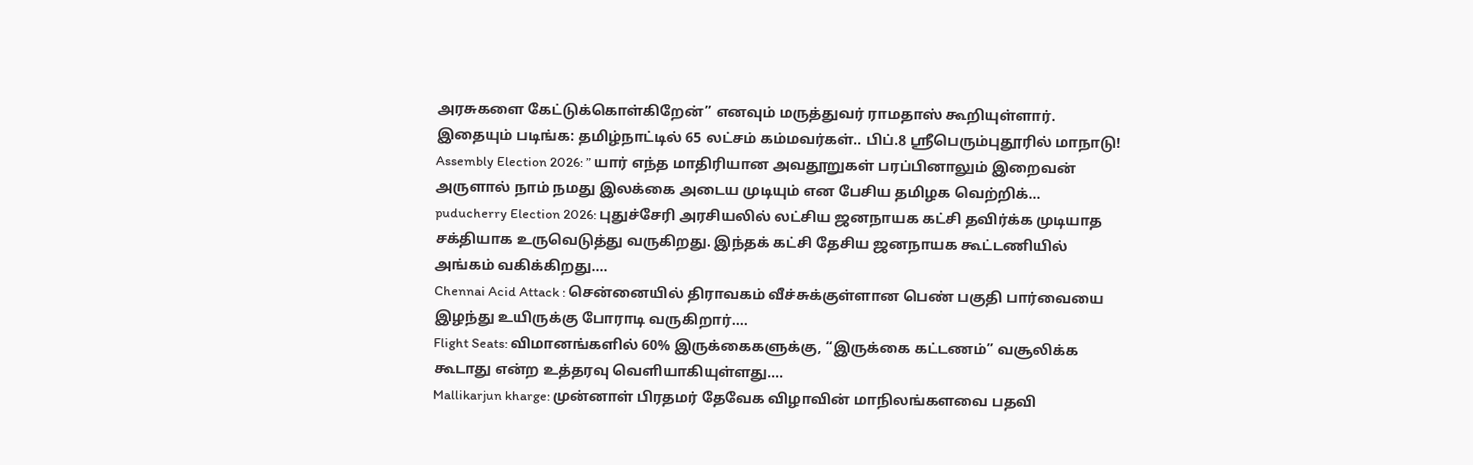அரசுகளை கேட்டுக்கொள்கிறேன்” எனவும் மருத்துவர் ராமதாஸ் கூறியுள்ளார்.
இதையும் படிங்க: தமிழ்நாட்டில் 65 லட்சம் கம்மவர்கள்.. பிப்.8 ஸ்ரீபெரும்புதூரில் மாநாடு!
Assembly Election 2026: ” யார் எந்த மாதிரியான அவதூறுகள் பரப்பினாலும் இறைவன் அருளால் நாம் நமது இலக்கை அடைய முடியும் என பேசிய தமிழக வெற்றிக்…
puducherry Election 2026: புதுச்சேரி அரசியலில் லட்சிய ஜனநாயக கட்சி தவிர்க்க முடியாத சக்தியாக உருவெடுத்து வருகிறது. இந்தக் கட்சி தேசிய ஜனநாயக கூட்டணியில் அங்கம் வகிக்கிறது….
Chennai Acid Attack : சென்னையில் திராவகம் வீச்சுக்குள்ளான பெண் பகுதி பார்வையை இழந்து உயிருக்கு போராடி வருகிறார்….
Flight Seats: விமானங்களில் 60% இருக்கைகளுக்கு, “இருக்கை கட்டணம்” வசூலிக்க கூடாது என்ற உத்தரவு வெளியாகியுள்ளது….
Mallikarjun kharge: முன்னாள் பிரதமர் தேவேக விழாவின் மாநிலங்களவை பதவி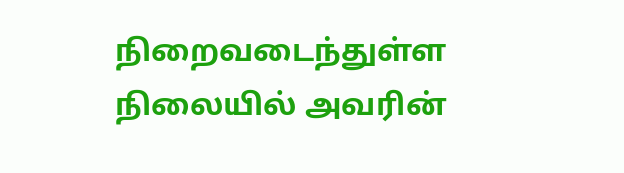நிறைவடைந்துள்ள நிலையில் அவரின்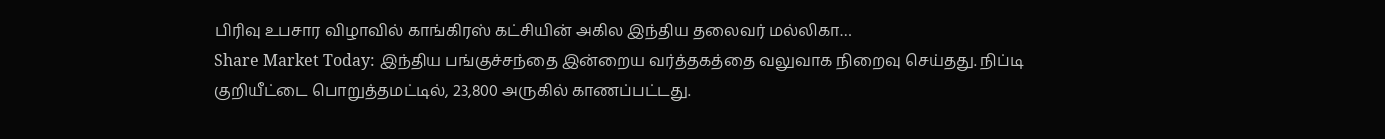பிரிவு உபசார விழாவில் காங்கிரஸ் கட்சியின் அகில இந்திய தலைவர் மல்லிகா…
Share Market Today: இந்திய பங்குச்சந்தை இன்றைய வர்த்தகத்தை வலுவாக நிறைவு செய்தது. நிப்டி குறியீட்டை பொறுத்தமட்டில், 23,800 அருகில் காணப்பட்டது.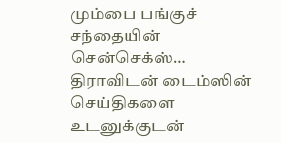மும்பை பங்குச் சந்தையின் சென்செக்ஸ்…
திராவிடன் டைம்ஸின் செய்திகளை உடனுக்குடன்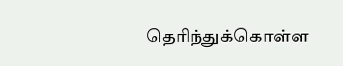தெரிந்துக்கொள்ள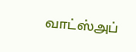வாட்ஸ்அப்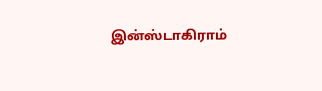இன்ஸ்டாகிராம்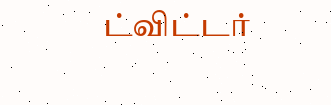ட்விட்டர்